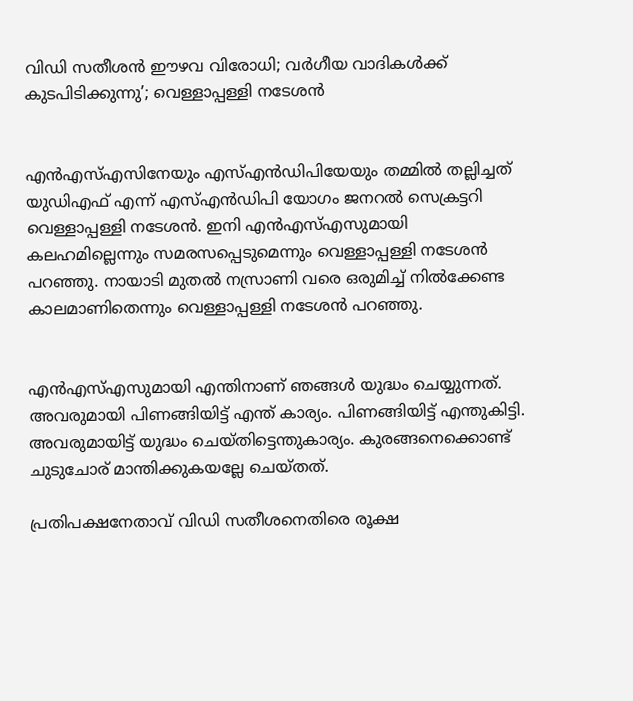വിഡി സതീശന്‍ ഈഴവ വിരോധി; വര്‍ഗീയ വാദികള്‍ക്ക് കുടപിടിക്കുന്നു’; വെള്ളാപ്പള്ളി നടേശന്‍


എന്‍എസ്എസിനേയും എസ്എന്‍ഡിപിയേയും തമ്മില്‍ തല്ലിച്ചത് യുഡിഎഫ് എന്ന് എസ്എന്‍ഡിപി യോഗം ജനറല്‍ സെക്രട്ടറി വെള്ളാപ്പള്ളി നടേശന്‍. ഇനി എന്‍എസ്എസുമായി കലഹമില്ലെന്നും സമരസപ്പെടുമെന്നും വെള്ളാപ്പള്ളി നടേശന്‍ പറഞ്ഞു. നായാടി മുതല്‍ നസ്രാണി വരെ ഒരുമിച്ച് നില്‍ക്കേണ്ട കാലമാണിതെന്നും വെള്ളാപ്പള്ളി നടേശന്‍ പറഞ്ഞു.


എന്‍എസ്എസുമായി എന്തിനാണ് ഞങ്ങള്‍ യുദ്ധം ചെയ്യുന്നത്. അവരുമായി പിണങ്ങിയിട്ട് എന്ത് കാര്യം. പിണങ്ങിയിട്ട് എന്തുകിട്ടി. അവരുമായിട്ട് യുദ്ധം ചെയ്തിട്ടെന്തുകാര്യം. കുരങ്ങനെക്കൊണ്ട് ചുടുചോര് മാന്തിക്കുകയല്ലേ ചെയ്തത്.

പ്രതിപക്ഷനേതാവ് വിഡി സതീശനെതിരെ രൂക്ഷ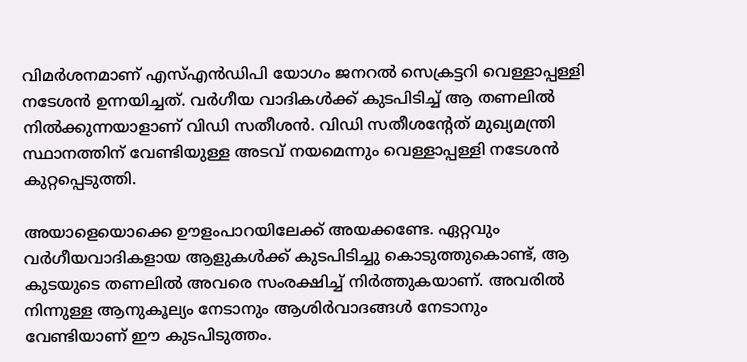വിമര്‍ശനമാണ് എസ്എന്‍ഡിപി യോഗം ജനറല്‍ സെക്രട്ടറി വെള്ളാപ്പള്ളി നടേശന്‍ ഉന്നയിച്ചത്. വര്‍ഗീയ വാദികള്‍ക്ക് കുടപിടിച്ച് ആ തണലില്‍ നില്‍ക്കുന്നയാളാണ് വിഡി സതീശന്‍. വിഡി സതീശന്റേത് മുഖ്യമന്ത്രി സ്ഥാനത്തിന് വേണ്ടിയുള്ള അടവ് നയമെന്നും വെള്ളാപ്പള്ളി നടേശന്‍ കുറ്റപ്പെടുത്തി.

അയാളെയൊക്കെ ഊളംപാറയിലേക്ക് അയക്കണ്ടേ. ഏറ്റവും വര്‍ഗീയവാദികളായ ആളുകള്‍ക്ക് കുടപിടിച്ചു കൊടുത്തുകൊണ്ട്, ആ കുടയുടെ തണലില്‍ അവരെ സംരക്ഷിച്ച് നിര്‍ത്തുകയാണ്. അവരില്‍ നിന്നുള്ള ആനുകൂല്യം നേടാനും ആശിര്‍വാദങ്ങള്‍ നേടാനും വേണ്ടിയാണ് ഈ കുടപിടുത്തം.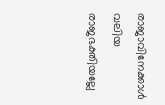രാജാവിനേക്കാള്‍ വലിയ രാജഭക്തിയല്ലേ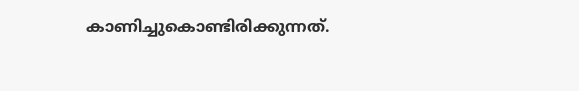കാണിച്ചുകൊണ്ടിരിക്കുന്നത്.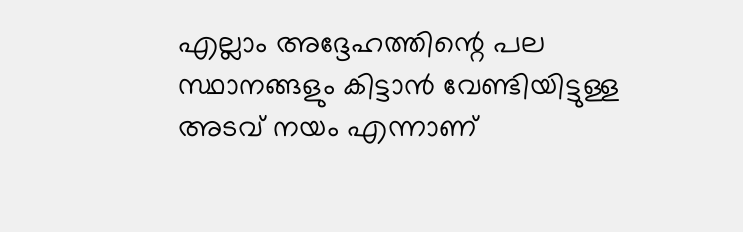എല്ലാം അദ്ദേഹത്തിന്റെ പല സ്ഥാനങ്ങളും കിട്ടാന്‍ വേണ്ടിയിട്ടുള്ള അടവ് നയം എന്നാണ്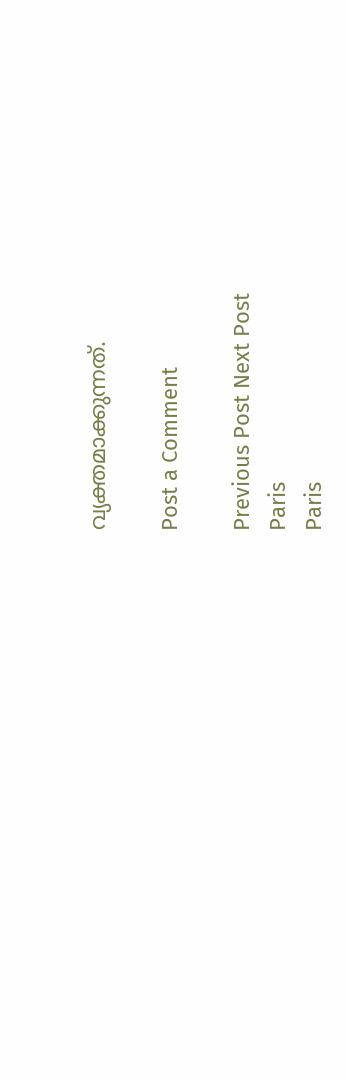വ്യക്തമാക്കുന്നത്.

Post a Comment

Previous Post Next Post
Paris
Paris